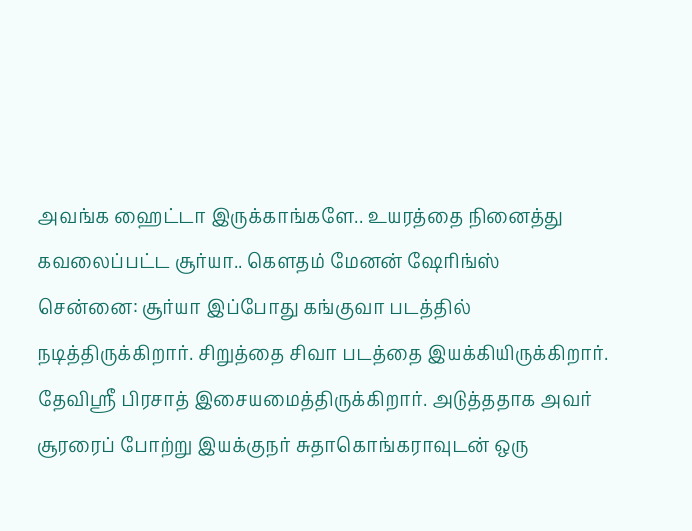அவங்க ஹைட்டா இருக்காங்களே.. உயரத்தை நினைத்து கவலைப்பட்ட சூர்யா.. கௌதம் மேனன் ஷேரிங்ஸ்
சென்னை: சூர்யா இப்போது கங்குவா படத்தில் நடித்திருக்கிறார். சிறுத்தை சிவா படத்தை இயக்கியிருக்கிறார். தேவிஸ்ரீ பிரசாத் இசையமைத்திருக்கிறார். அடுத்ததாக அவர் சூரரைப் போற்று இயக்குநர் சுதாகொங்கராவுடன் ஒரு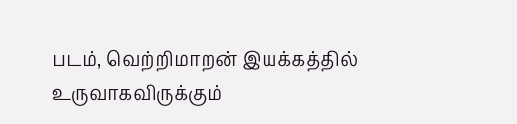படம், வெற்றிமாறன் இயக்கத்தில் உருவாகவிருக்கும்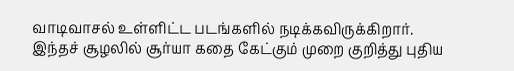வாடிவாசல் உள்ளிட்ட படங்களில் நடிக்கவிருக்கிறார். இந்தச் சூழலில் சூர்யா கதை கேட்கும் முறை குறித்து புதிய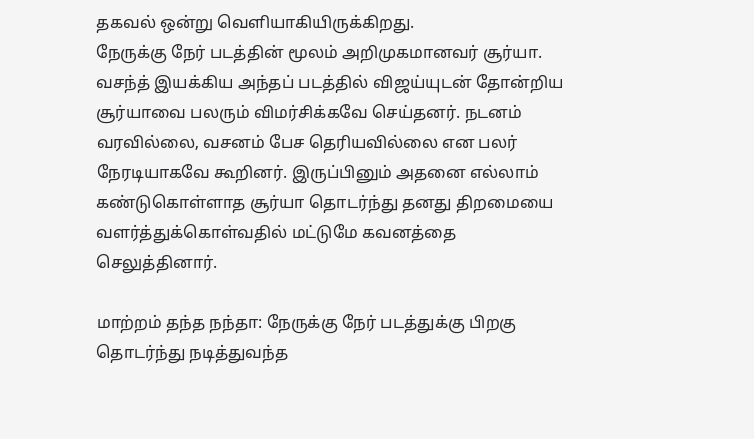தகவல் ஒன்று வெளியாகியிருக்கிறது.
நேருக்கு நேர் படத்தின் மூலம் அறிமுகமானவர் சூர்யா. வசந்த் இயக்கிய அந்தப் படத்தில் விஜய்யுடன் தோன்றிய சூர்யாவை பலரும் விமர்சிக்கவே செய்தனர். நடனம் வரவில்லை, வசனம் பேச தெரியவில்லை என பலர் நேரடியாகவே கூறினர். இருப்பினும் அதனை எல்லாம் கண்டுகொள்ளாத சூர்யா தொடர்ந்து தனது திறமையை வளர்த்துக்கொள்வதில் மட்டுமே கவனத்தை செலுத்தினார்.

மாற்றம் தந்த நந்தா: நேருக்கு நேர் படத்துக்கு பிறகு தொடர்ந்து நடித்துவந்த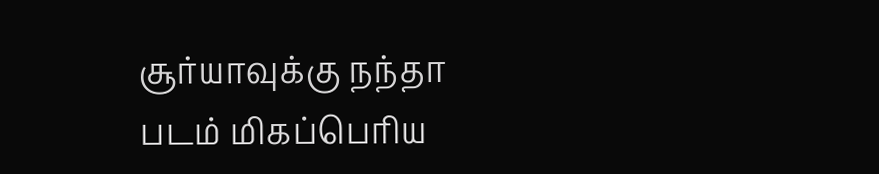சூர்யாவுக்கு நந்தா படம் மிகப்பெரிய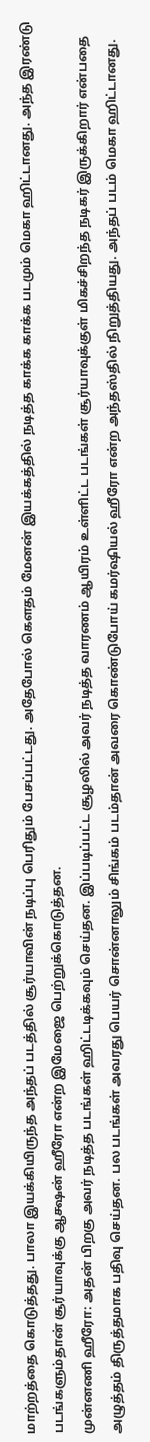மாற்றத்தை கொடுத்தது. பாலா இயக்கியிருந்த அந்தப் படத்தில் சூர்யாவின் நடிப்பு பெரிதும் பேசப்பட்டது. அதேபோல் கௌதம் மேனன் இயக்கத்தில் நடித்த காக்க காக்க படமும் மெகா ஹிட்டானது. அந்த இரண்டு படங்களும்தான் சூர்யாவுக்கு ஆக்ஷன் ஹீரோ என்ற இமேஜை பெற்றுக்கொடுத்தன.
முன்னணி ஹீரோ: அதன் பிறகு அவர் நடித்த படங்கள் ஹிட்டடிக்கவும் செய்தன. இப்படிப்பட்ட சூழலில் அவர் நடித்த வாரணம் ஆயிரம் உள்ளிட்ட படங்கள் சூர்யாவுக்குள் மிகச்சிறந்த நடிகர் இருக்கிறார் என்பதை அழுத்தம் திருத்தமாக பதிவு செய்தன. பல படங்கள் அவரது பெயர் சொன்னாலும் சிங்கம் படம்தான் அவரை கொண்டுபோய் கமர்ஷியல் ஹீரோ என்ற அந்தஸ்தில் நிறுத்தியது. அந்தப் படம் மெகா ஹிட்டானது.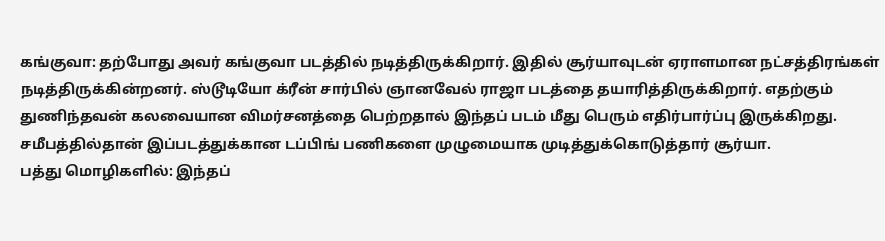கங்குவா: தற்போது அவர் கங்குவா படத்தில் நடித்திருக்கிறார். இதில் சூர்யாவுடன் ஏராளமான நட்சத்திரங்கள் நடித்திருக்கின்றனர். ஸ்டூடியோ க்ரீன் சார்பில் ஞானவேல் ராஜா படத்தை தயாரித்திருக்கிறார். எதற்கும் துணிந்தவன் கலவையான விமர்சனத்தை பெற்றதால் இந்தப் படம் மீது பெரும் எதிர்பார்ப்பு இருக்கிறது. சமீபத்தில்தான் இப்படத்துக்கான டப்பிங் பணிகளை முழுமையாக முடித்துக்கொடுத்தார் சூர்யா.
பத்து மொழிகளில்: இந்தப்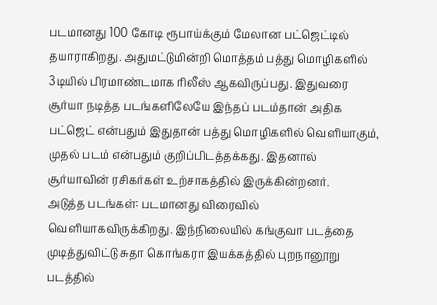படமானது 100 கோடி ரூபாய்க்கும் மேலான பட்ஜெட்டில் தயாராகிறது. அதுமட்டுமின்றி மொத்தம் பத்து மொழிகளில் 3டியில் பிரமாண்டமாக ரிலீஸ் ஆகவிருப்பது. இதுவரை சூர்யா நடித்த படங்களிலேயே இந்தப் படம்தான் அதிக பட்ஜெட் என்பதும் இதுதான் பத்து மொழிகளில் வெளியாகும், முதல் படம் என்பதும் குறிப்பிடத்தக்கது. இதனால் சூர்யாவின் ரசிகர்கள் உற்சாகத்தில் இருக்கின்றனர்.
அடுத்த படங்கள்: படமானது விரைவில் வெளியாகவிருக்கிறது. இந்நிலையில் கங்குவா படத்தை முடித்துவிட்டு சுதா கொங்கரா இயக்கத்தில் புறநானூறு படத்தில்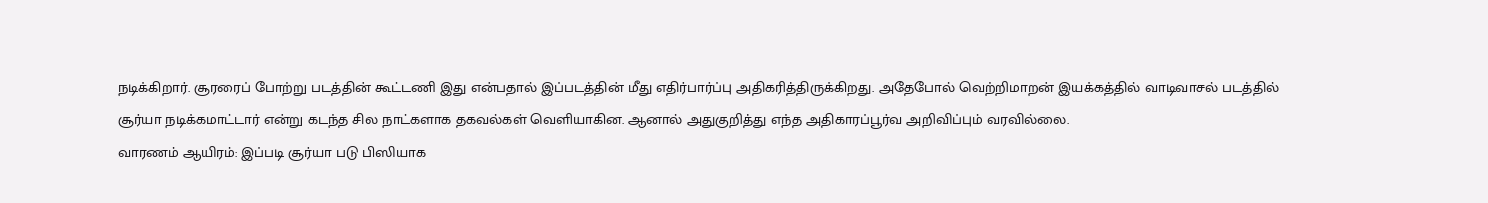நடிக்கிறார். சூரரைப் போற்று படத்தின் கூட்டணி இது என்பதால் இப்படத்தின் மீது எதிர்பார்ப்பு அதிகரித்திருக்கிறது. அதேபோல் வெற்றிமாறன் இயக்கத்தில் வாடிவாசல் படத்தில் சூர்யா நடிக்கமாட்டார் என்று கடந்த சில நாட்களாக தகவல்கள் வெளியாகின. ஆனால் அதுகுறித்து எந்த அதிகாரப்பூர்வ அறிவிப்பும் வரவில்லை.
வாரணம் ஆயிரம்: இப்படி சூர்யா படு பிஸியாக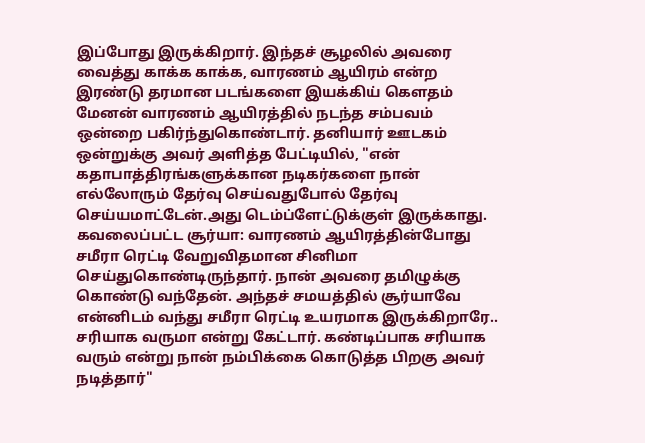இப்போது இருக்கிறார். இந்தச் சூழலில் அவரை வைத்து காக்க காக்க, வாரணம் ஆயிரம் என்ற இரண்டு தரமான படங்களை இயக்கிய் கௌதம் மேனன் வாரணம் ஆயிரத்தில் நடந்த சம்பவம் ஒன்றை பகிர்ந்துகொண்டார். தனியார் ஊடகம் ஒன்றுக்கு அவர் அளித்த பேட்டியில், "என் கதாபாத்திரங்களுக்கான நடிகர்களை நான் எல்லோரும் தேர்வு செய்வதுபோல் தேர்வு செய்யமாட்டேன்.அது டெம்ப்ளேட்டுக்குள் இருக்காது.
கவலைப்பட்ட சூர்யா: வாரணம் ஆயிரத்தின்போது சமீரா ரெட்டி வேறுவிதமான சினிமா செய்துகொண்டிருந்தார். நான் அவரை தமிழுக்கு கொண்டு வந்தேன். அந்தச் சமயத்தில் சூர்யாவே என்னிடம் வந்து சமீரா ரெட்டி உயரமாக இருக்கிறாரே.. சரியாக வருமா என்று கேட்டார். கண்டிப்பாக சரியாக வரும் என்று நான் நம்பிக்கை கொடுத்த பிறகு அவர் நடித்தார்"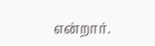என்றார்.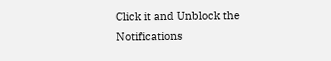Click it and Unblock the Notifications